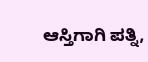ಆಸ್ತಿಗಾಗಿ ಪತ್ನಿ,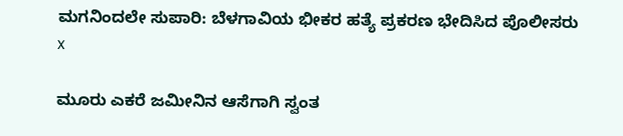ಮಗನಿಂದಲೇ ಸುಪಾರಿ: ಬೆಳಗಾವಿಯ ಭೀಕರ ಹತ್ಯೆ ಪ್ರಕರಣ ಭೇದಿಸಿದ ಪೊಲೀಸರು
x

ಮೂರು ಎಕರೆ ಜಮೀನಿನ ಆಸೆಗಾಗಿ ಸ್ವಂತ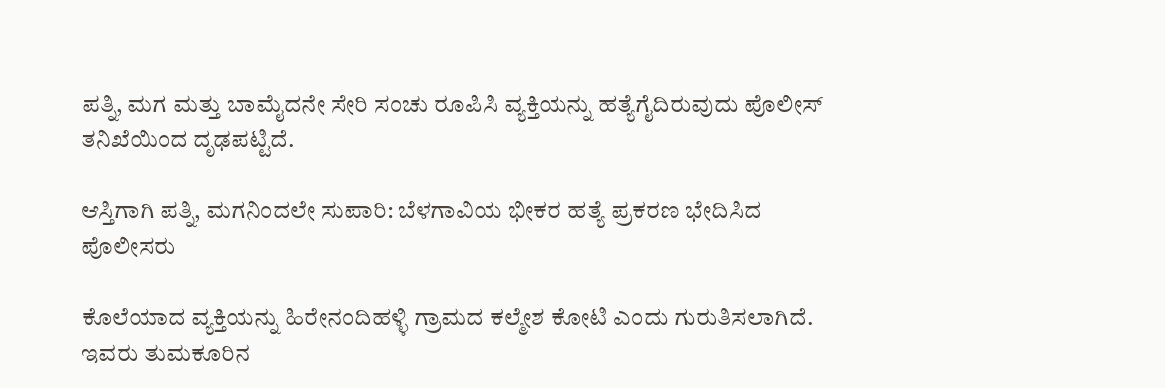ಪತ್ನಿ, ಮಗ ಮತ್ತು ಬಾಮೈದನೇ ಸೇರಿ ಸಂಚು ರೂಪಿಸಿ ವ್ಯಕ್ತಿಯನ್ನು ಹತ್ಯೆಗೈದಿರುವುದು ಪೊಲೀಸ್ ತನಿಖೆಯಿಂದ ದೃಢಪಟ್ಟಿದೆ.

ಆಸ್ತಿಗಾಗಿ ಪತ್ನಿ, ಮಗನಿಂದಲೇ ಸುಪಾರಿ: ಬೆಳಗಾವಿಯ ಭೀಕರ ಹತ್ಯೆ ಪ್ರಕರಣ ಭೇದಿಸಿದ ಪೊಲೀಸರು

ಕೊಲೆಯಾದ ವ್ಯಕ್ತಿಯನ್ನು ಹಿರೇನಂದಿಹಳ್ಳಿ ಗ್ರಾಮದ ಕಲ್ಮೇಶ ಕೋಟಿ ಎಂದು ಗುರುತಿಸಲಾಗಿದೆ. ಇವರು ತುಮಕೂರಿನ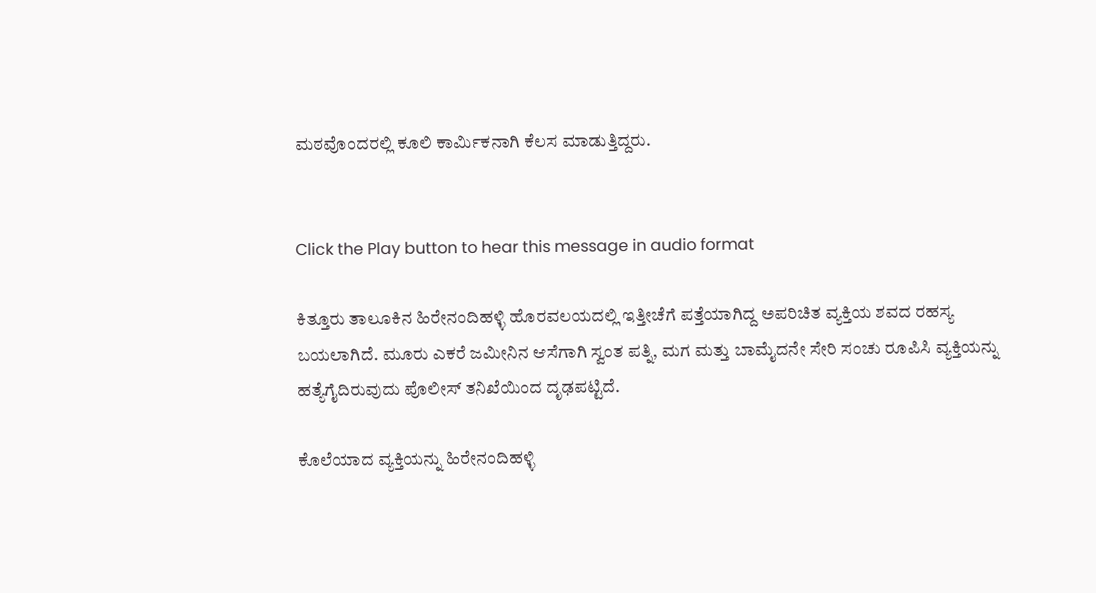ಮಠವೊಂದರಲ್ಲಿ ಕೂಲಿ ಕಾರ್ಮಿಕನಾಗಿ ಕೆಲಸ ಮಾಡುತ್ತಿದ್ದರು.


Click the Play button to hear this message in audio format

ಕಿತ್ತೂರು ತಾಲೂಕಿನ ಹಿರೇನಂದಿಹಳ್ಳಿ ಹೊರವಲಯದಲ್ಲಿ ಇತ್ತೀಚೆಗೆ ಪತ್ತೆಯಾಗಿದ್ದ ಅಪರಿಚಿತ ವ್ಯಕ್ತಿಯ ಶವದ ರಹಸ್ಯ ಬಯಲಾಗಿದೆ. ಮೂರು ಎಕರೆ ಜಮೀನಿನ ಆಸೆಗಾಗಿ ಸ್ವಂತ ಪತ್ನಿ, ಮಗ ಮತ್ತು ಬಾಮೈದನೇ ಸೇರಿ ಸಂಚು ರೂಪಿಸಿ ವ್ಯಕ್ತಿಯನ್ನು ಹತ್ಯೆಗೈದಿರುವುದು ಪೊಲೀಸ್ ತನಿಖೆಯಿಂದ ದೃಢಪಟ್ಟಿದೆ.

ಕೊಲೆಯಾದ ವ್ಯಕ್ತಿಯನ್ನು ಹಿರೇನಂದಿಹಳ್ಳಿ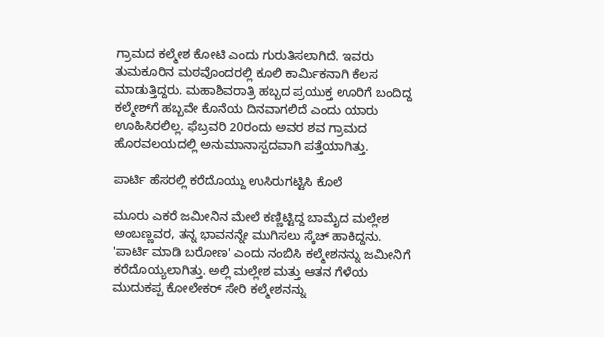ಗ್ರಾಮದ ಕಲ್ಮೇಶ ಕೋಟಿ ಎಂದು ಗುರುತಿಸಲಾಗಿದೆ. ಇವರು ತುಮಕೂರಿನ ಮಠವೊಂದರಲ್ಲಿ ಕೂಲಿ ಕಾರ್ಮಿಕನಾಗಿ ಕೆಲಸ ಮಾಡುತ್ತಿದ್ದರು. ಮಹಾಶಿವರಾತ್ರಿ ಹಬ್ಬದ ಪ್ರಯುಕ್ತ ಊರಿಗೆ ಬಂದಿದ್ದ ಕಲ್ಮೇಶ್‌ಗೆ ಹಬ್ಬವೇ ಕೊನೆಯ ದಿನವಾಗಲಿದೆ ಎಂದು ಯಾರು ಊಹಿಸಿರಲಿಲ್ಲ. ಫೆಬ್ರವರಿ 20ರಂದು ಅವರ ಶವ ಗ್ರಾಮದ ಹೊರವಲಯದಲ್ಲಿ ಅನುಮಾನಾಸ್ಪದವಾಗಿ ಪತ್ತೆಯಾಗಿತ್ತು.

ಪಾರ್ಟಿ ಹೆಸರಲ್ಲಿ ಕರೆದೊಯ್ದು ಉಸಿರುಗಟ್ಟಿಸಿ ಕೊಲೆ

ಮೂರು ಎಕರೆ ಜಮೀನಿನ ಮೇಲೆ ಕಣ್ಣಿಟ್ಟಿದ್ದ ಬಾಮೈದ ಮಲ್ಲೇಶ ಅಂಬಣ್ಣವರ, ತನ್ನ ಭಾವನನ್ನೇ ಮುಗಿಸಲು ಸ್ಕೆಚ್ ಹಾಕಿದ್ದನು. 'ಪಾರ್ಟಿ ಮಾಡಿ ಬರೋಣ' ಎಂದು ನಂಬಿಸಿ ಕಲ್ಮೇಶನನ್ನು ಜಮೀನಿಗೆ ಕರೆದೊಯ್ಯಲಾಗಿತ್ತು. ಅಲ್ಲಿ ಮಲ್ಲೇಶ ಮತ್ತು ಆತನ ಗೆಳೆಯ ಮುದುಕಪ್ಪ ಕೋಲೇಕರ್ ಸೇರಿ ಕಲ್ಮೇಶನನ್ನು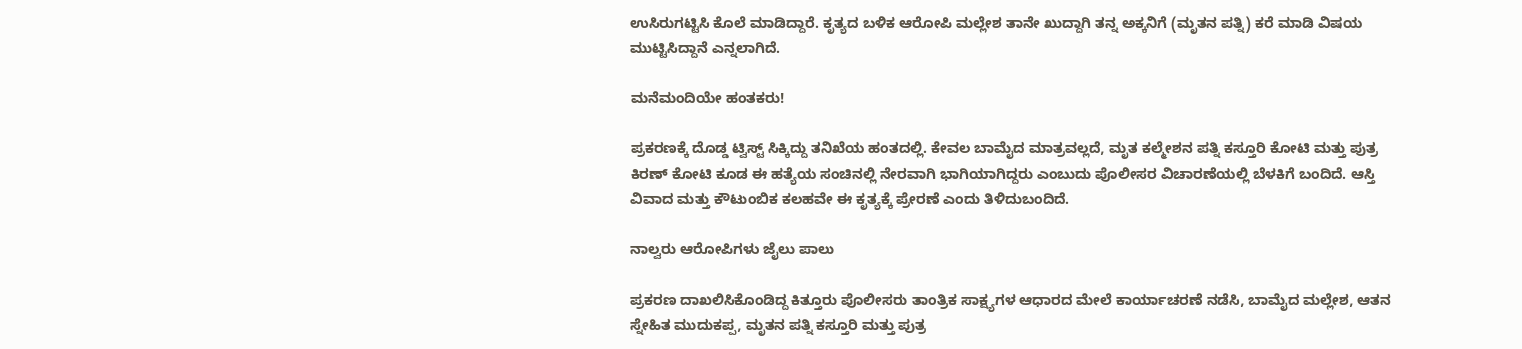ಉಸಿರುಗಟ್ಟಿಸಿ ಕೊಲೆ ಮಾಡಿದ್ದಾರೆ. ಕೃತ್ಯದ ಬಳಿಕ ಆರೋಪಿ ಮಲ್ಲೇಶ ತಾನೇ ಖುದ್ದಾಗಿ ತನ್ನ ಅಕ್ಕನಿಗೆ (ಮೃತನ ಪತ್ನಿ) ಕರೆ ಮಾಡಿ ವಿಷಯ ಮುಟ್ಟಿಸಿದ್ದಾನೆ ಎನ್ನಲಾಗಿದೆ.

ಮನೆಮಂದಿಯೇ ಹಂತಕರು!

ಪ್ರಕರಣಕ್ಕೆ ದೊಡ್ಡ ಟ್ವಿಸ್ಟ್ ಸಿಕ್ಕಿದ್ದು ತನಿಖೆಯ ಹಂತದಲ್ಲಿ. ಕೇವಲ ಬಾಮೈದ ಮಾತ್ರವಲ್ಲದೆ, ಮೃತ ಕಲ್ಮೇಶನ ಪತ್ನಿ ಕಸ್ತೂರಿ ಕೋಟಿ ಮತ್ತು ಪುತ್ರ ಕಿರಣ್ ಕೋಟಿ ಕೂಡ ಈ ಹತ್ಯೆಯ ಸಂಚಿನಲ್ಲಿ ನೇರವಾಗಿ ಭಾಗಿಯಾಗಿದ್ದರು ಎಂಬುದು ಪೊಲೀಸರ ವಿಚಾರಣೆಯಲ್ಲಿ ಬೆಳಕಿಗೆ ಬಂದಿದೆ. ಆಸ್ತಿ ವಿವಾದ ಮತ್ತು ಕೌಟುಂಬಿಕ ಕಲಹವೇ ಈ ಕೃತ್ಯಕ್ಕೆ ಪ್ರೇರಣೆ ಎಂದು ತಿಳಿದುಬಂದಿದೆ.

ನಾಲ್ವರು ಆರೋಪಿಗಳು ಜೈಲು ಪಾಲು

ಪ್ರಕರಣ ದಾಖಲಿಸಿಕೊಂಡಿದ್ದ ಕಿತ್ತೂರು ಪೊಲೀಸರು ತಾಂತ್ರಿಕ ಸಾಕ್ಷ್ಯಗಳ ಆಧಾರದ ಮೇಲೆ ಕಾರ್ಯಾಚರಣೆ ನಡೆಸಿ, ಬಾಮೈದ ಮಲ್ಲೇಶ, ಆತನ ಸ್ನೇಹಿತ ಮುದುಕಪ್ಪ, ಮೃತನ ಪತ್ನಿ ಕಸ್ತೂರಿ ಮತ್ತು ಪುತ್ರ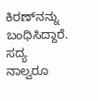ಕಿರಣ್‌ನನ್ನು ಬಂಧಿಸಿದ್ದಾರೆ. ಸದ್ಯ ನಾಲ್ವರೂ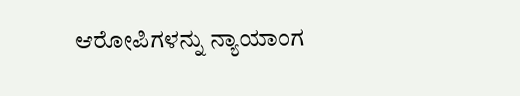ಆರೋಪಿಗಳನ್ನು ನ್ಯಾಯಾಂಗ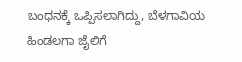ಬಂಧನಕ್ಕೆ ಒಪ್ಪಿಸಲಾಗಿದ್ದು, ಬೆಳಗಾವಿಯ ಹಿಂಡಲಗಾ ಜೈಲಿಗೆ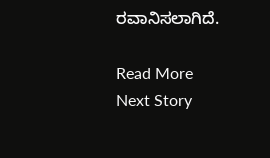ರವಾನಿಸಲಾಗಿದೆ.

Read More
Next Story